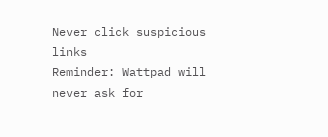Never click suspicious links
Reminder: Wattpad will never ask for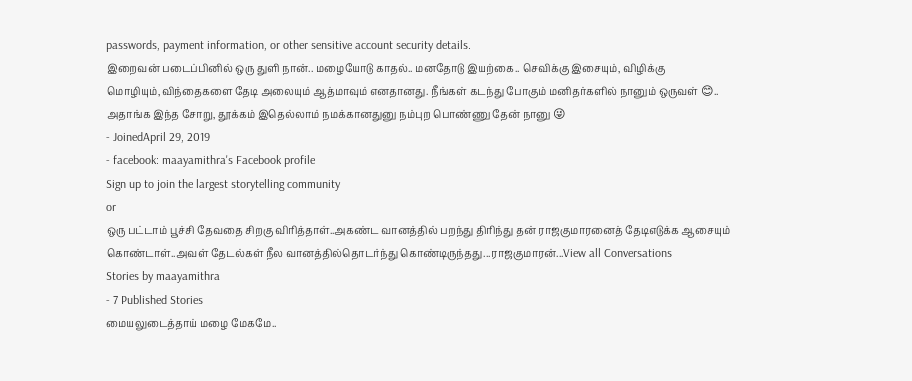passwords, payment information, or other sensitive account security details.
இறைவன் படைப்பினில் ஒரு துளி நான்.. மழையோடு காதல்.. மனதோடு இயற்கை.. செவிக்கு இசையும், விழிக்கு மொழியும்,விந்தைகளை தேடி அலையும் ஆத்மாவும் எனதானது. நீங்கள் கடந்து போகும் மனிதர்களில் நானும் ஒருவள் 😊.. அதாங்க இந்த சோறு, தூக்கம் இதெல்லாம் நமக்கானதுனு நம்புற பொண்ணு தேன் நானு 😜
- JoinedApril 29, 2019
- facebook: maayamithra's Facebook profile
Sign up to join the largest storytelling community
or
ஒரு பட்டாம் பூச்சி தேவதை சிறகு விரித்தாள்..அகண்ட வானத்தில் பறந்து திரிந்து தன் ராஜகுமாரனைத் தேடிஎடுக்க ஆசையும் கொண்டாள்..அவள் தேடல்கள் நீல வானத்தில்தொடர்ந்து கொண்டிருந்தது...ராஜகுமாரன்...View all Conversations
Stories by maayamithra
- 7 Published Stories
மையலுடைத்தாய் மழை மேகமே..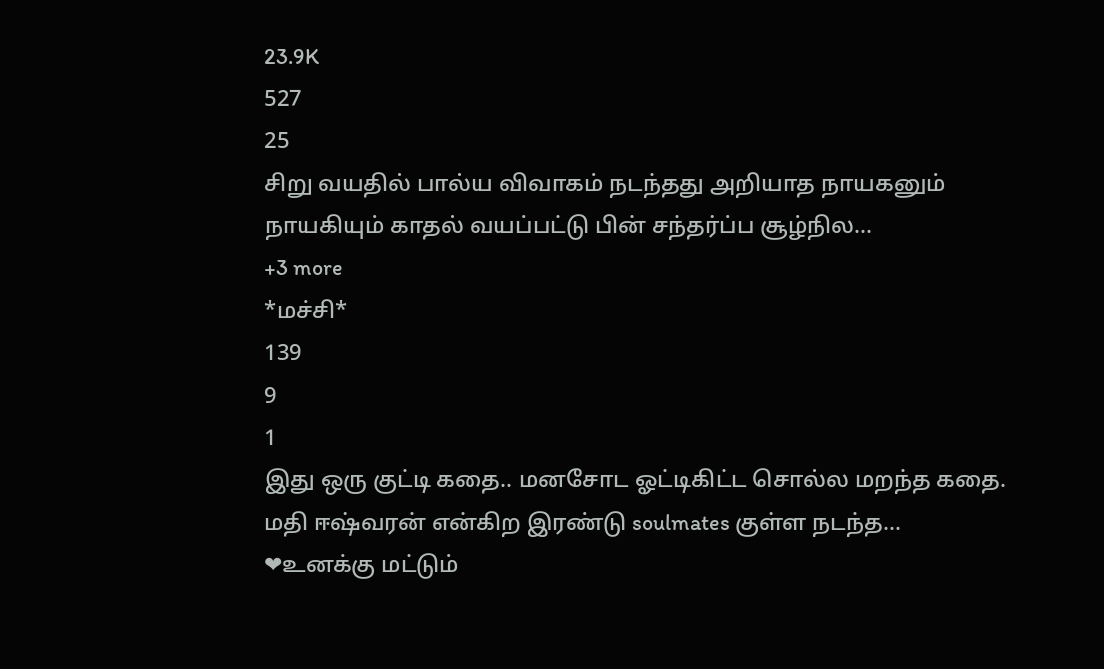23.9K
527
25
சிறு வயதில் பால்ய விவாகம் நடந்தது அறியாத நாயகனும் நாயகியும் காதல் வயப்பட்டு பின் சந்தர்ப்ப சூழ்நில...
+3 more
*மச்சி*
139
9
1
இது ஒரு குட்டி கதை.. மனசோட ஓட்டிகிட்ட சொல்ல மறந்த கதை. மதி ஈஷ்வரன் என்கிற இரண்டு soulmates குள்ள நடந்த...
❤உனக்கு மட்டும்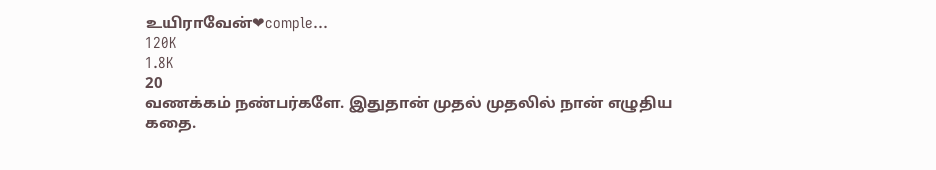உயிராவேன்❤comple...
120K
1.8K
20
வணக்கம் நண்பர்களே. இதுதான் முதல் முதலில் நான் எழுதிய கதை.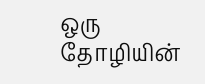ஒரு தோழியின்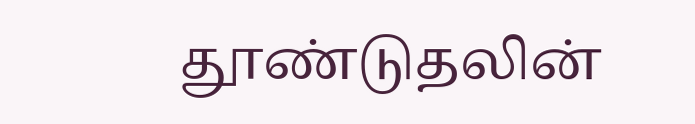தூண்டுதலின்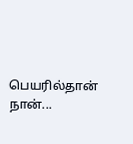பெயரில்தான் நான்...